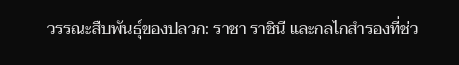วรรณะสืบพันธุ์ของปลวก: ราชา ราชินี และกลไกสำรองที่ช่ว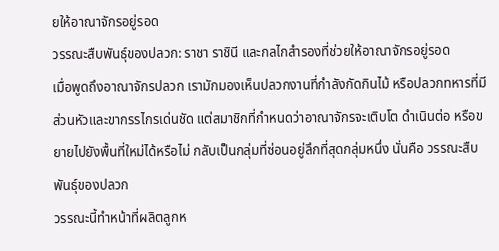ยให้อาณาจักรอยู่รอด
วรรณะสืบพันธุ์ของปลวก: ราชา ราชินี และกลไกสำรองที่ช่วยให้อาณาจักรอยู่รอด
เมื่อพูดถึงอาณาจักรปลวก เรามักมองเห็นปลวกงานที่กำลังกัดกินไม้ หรือปลวกทหารที่มีส่วนหัวและขากรรไกรเด่นชัด แต่สมาชิกที่กำหนดว่าอาณาจักรจะเติบโต ดำเนินต่อ หรือขยายไปยังพื้นที่ใหม่ได้หรือไม่ กลับเป็นกลุ่มที่ซ่อนอยู่ลึกที่สุดกลุ่มหนึ่ง นั่นคือ วรรณะสืบพันธุ์ของปลวก
วรรณะนี้ทำหน้าที่ผลิตลูกห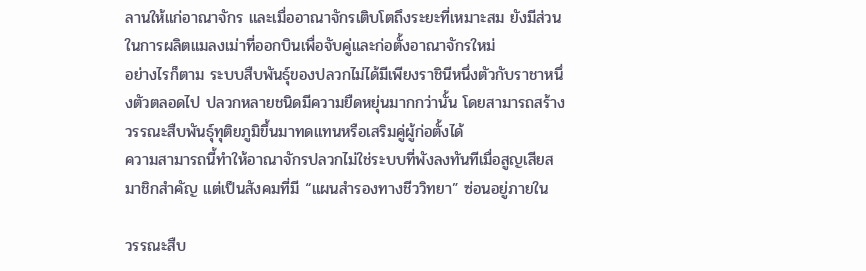ลานให้แก่อาณาจักร และเมื่ออาณาจักรเติบโตถึงระยะที่เหมาะสม ยังมีส่วนในการผลิตแมลงเม่าที่ออกบินเพื่อจับคู่และก่อตั้งอาณาจักรใหม่
อย่างไรก็ตาม ระบบสืบพันธุ์ของปลวกไม่ได้มีเพียงราชินีหนึ่งตัวกับราชาหนึ่งตัวตลอดไป ปลวกหลายชนิดมีความยืดหยุ่นมากกว่านั้น โดยสามารถสร้างวรรณะสืบพันธุ์ทุติยภูมิขึ้นมาทดแทนหรือเสริมคู่ผู้ก่อตั้งได้
ความสามารถนี้ทำให้อาณาจักรปลวกไม่ใช่ระบบที่พังลงทันทีเมื่อสูญเสียสมาชิกสำคัญ แต่เป็นสังคมที่มี “แผนสำรองทางชีววิทยา” ซ่อนอยู่ภายใน

วรรณะสืบ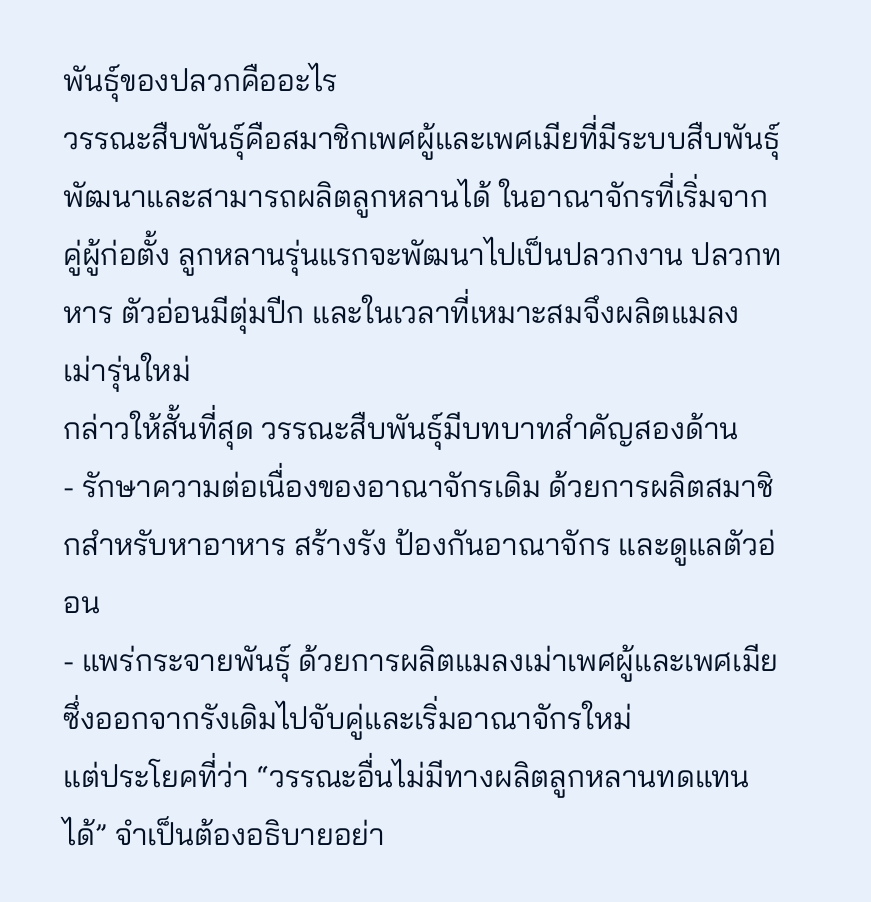พันธุ์ของปลวกคืออะไร
วรรณะสืบพันธุ์คือสมาชิกเพศผู้และเพศเมียที่มีระบบสืบพันธุ์พัฒนาและสามารถผลิตลูกหลานได้ ในอาณาจักรที่เริ่มจากคู่ผู้ก่อตั้ง ลูกหลานรุ่นแรกจะพัฒนาไปเป็นปลวกงาน ปลวกทหาร ตัวอ่อนมีตุ่มปีก และในเวลาที่เหมาะสมจึงผลิตแมลงเม่ารุ่นใหม่
กล่าวให้สั้นที่สุด วรรณะสืบพันธุ์มีบทบาทสำคัญสองด้าน
- รักษาความต่อเนื่องของอาณาจักรเดิม ด้วยการผลิตสมาชิกสำหรับหาอาหาร สร้างรัง ป้องกันอาณาจักร และดูแลตัวอ่อน
- แพร่กระจายพันธุ์ ด้วยการผลิตแมลงเม่าเพศผู้และเพศเมีย ซึ่งออกจากรังเดิมไปจับคู่และเริ่มอาณาจักรใหม่
แต่ประโยคที่ว่า “วรรณะอื่นไม่มีทางผลิตลูกหลานทดแทนได้” จำเป็นต้องอธิบายอย่า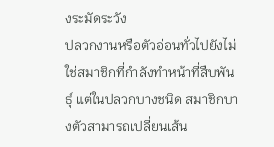งระมัดระวัง
ปลวกงานหรือตัวอ่อนทั่วไปยังไม่ใช่สมาชิกที่กำลังทำหน้าที่สืบพันธุ์ แต่ในปลวกบางชนิด สมาชิกบางตัวสามารถเปลี่ยนเส้น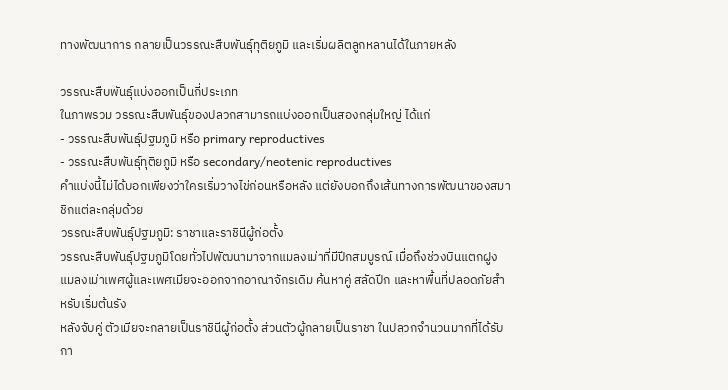ทางพัฒนาการ กลายเป็นวรรณะสืบพันธุ์ทุติยภูมิ และเริ่มผลิตลูกหลานได้ในภายหลัง

วรรณะสืบพันธุ์แบ่งออกเป็นกี่ประเภท
ในภาพรวม วรรณะสืบพันธุ์ของปลวกสามารถแบ่งออกเป็นสองกลุ่มใหญ่ ได้แก่
- วรรณะสืบพันธุ์ปฐมภูมิ หรือ primary reproductives
- วรรณะสืบพันธุ์ทุติยภูมิ หรือ secondary/neotenic reproductives
คำแบ่งนี้ไม่ได้บอกเพียงว่าใครเริ่มวางไข่ก่อนหรือหลัง แต่ยังบอกถึงเส้นทางการพัฒนาของสมาชิกแต่ละกลุ่มด้วย
วรรณะสืบพันธุ์ปฐมภูมิ: ราชาและราชินีผู้ก่อตั้ง
วรรณะสืบพันธุ์ปฐมภูมิโดยทั่วไปพัฒนามาจากแมลงเม่าที่มีปีกสมบูรณ์ เมื่อถึงช่วงบินแตกฝูง แมลงเม่าเพศผู้และเพศเมียจะออกจากอาณาจักรเดิม ค้นหาคู่ สลัดปีก และหาพื้นที่ปลอดภัยสำหรับเริ่มต้นรัง
หลังจับคู่ ตัวเมียจะกลายเป็นราชินีผู้ก่อตั้ง ส่วนตัวผู้กลายเป็นราชา ในปลวกจำนวนมากที่ได้รับกา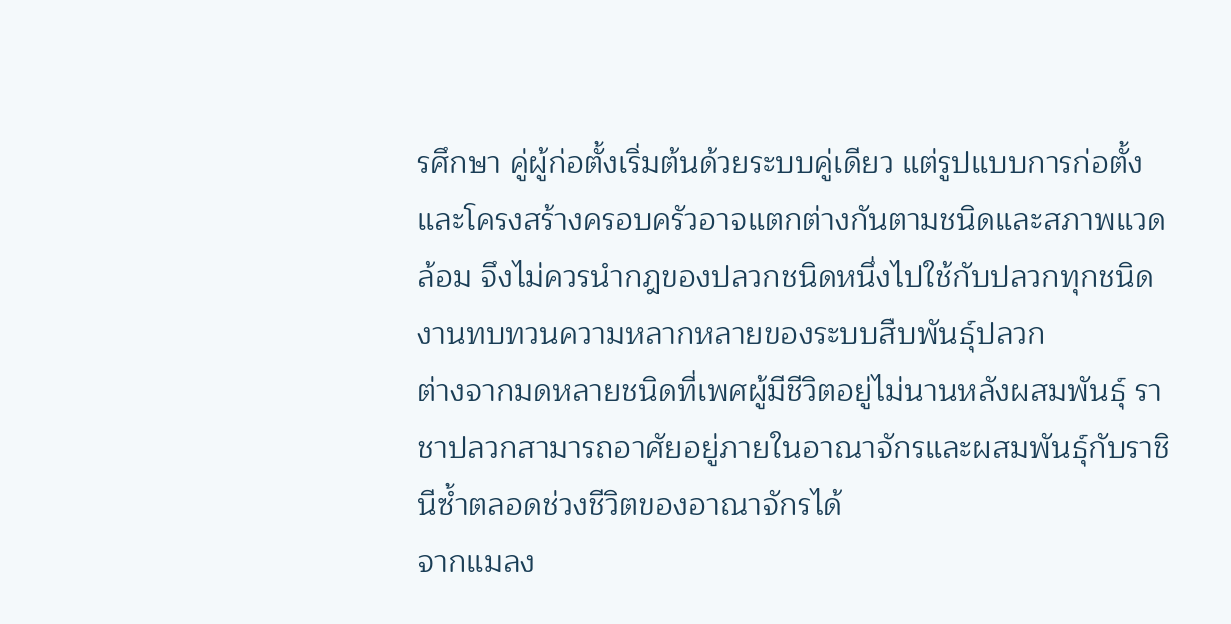รศึกษา คู่ผู้ก่อตั้งเริ่มต้นด้วยระบบคู่เดียว แต่รูปแบบการก่อตั้งและโครงสร้างครอบครัวอาจแตกต่างกันตามชนิดและสภาพแวดล้อม จึงไม่ควรนำกฎของปลวกชนิดหนึ่งไปใช้กับปลวกทุกชนิด งานทบทวนความหลากหลายของระบบสืบพันธุ์ปลวก
ต่างจากมดหลายชนิดที่เพศผู้มีชีวิตอยู่ไม่นานหลังผสมพันธุ์ ราชาปลวกสามารถอาศัยอยู่ภายในอาณาจักรและผสมพันธุ์กับราชินีซ้ำตลอดช่วงชีวิตของอาณาจักรได้
จากแมลง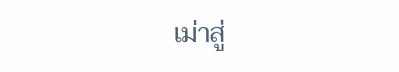เม่าสู่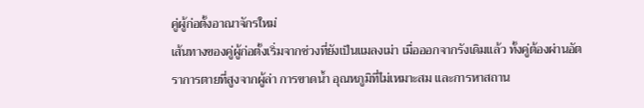คู่ผู้ก่อตั้งอาณาจักรใหม่
เส้นทางของคู่ผู้ก่อตั้งเริ่มจากช่วงที่ยังเป็นแมลงเม่า เมื่อออกจากรังเดิมแล้ว ทั้งคู่ต้องผ่านอัตราการตายที่สูงจากผู้ล่า การขาดน้ำ อุณหภูมิที่ไม่เหมาะสม และการหาสถาน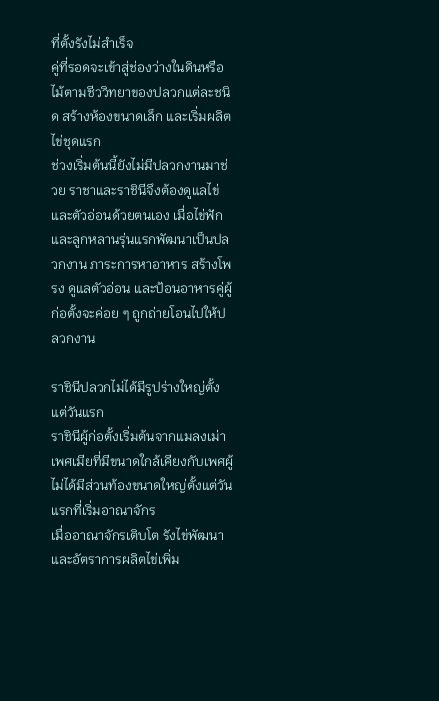ที่ตั้งรังไม่สำเร็จ
คู่ที่รอดจะเข้าสู่ช่องว่างในดินหรือไม้ตามชีววิทยาของปลวกแต่ละชนิด สร้างห้องขนาดเล็ก และเริ่มผลิตไข่ชุดแรก
ช่วงเริ่มต้นนี้ยังไม่มีปลวกงานมาช่วย ราชาและราชินีจึงต้องดูแลไข่และตัวอ่อนด้วยตนเอง เมื่อไข่ฟักและลูกหลานรุ่นแรกพัฒนาเป็นปลวกงาน ภาระการหาอาหาร สร้างโพรง ดูแลตัวอ่อน และป้อนอาหารคู่ผู้ก่อตั้งจะค่อย ๆ ถูกถ่ายโอนไปให้ปลวกงาน

ราชินีปลวกไม่ได้มีรูปร่างใหญ่ตั้งแต่วันแรก
ราชินีผู้ก่อตั้งเริ่มต้นจากแมลงเม่าเพศเมียที่มีขนาดใกล้เคียงกับเพศผู้ ไม่ได้มีส่วนท้องขนาดใหญ่ตั้งแต่วันแรกที่เริ่มอาณาจักร
เมื่ออาณาจักรเติบโต รังไข่พัฒนาและอัตราการผลิตไข่เพิ่ม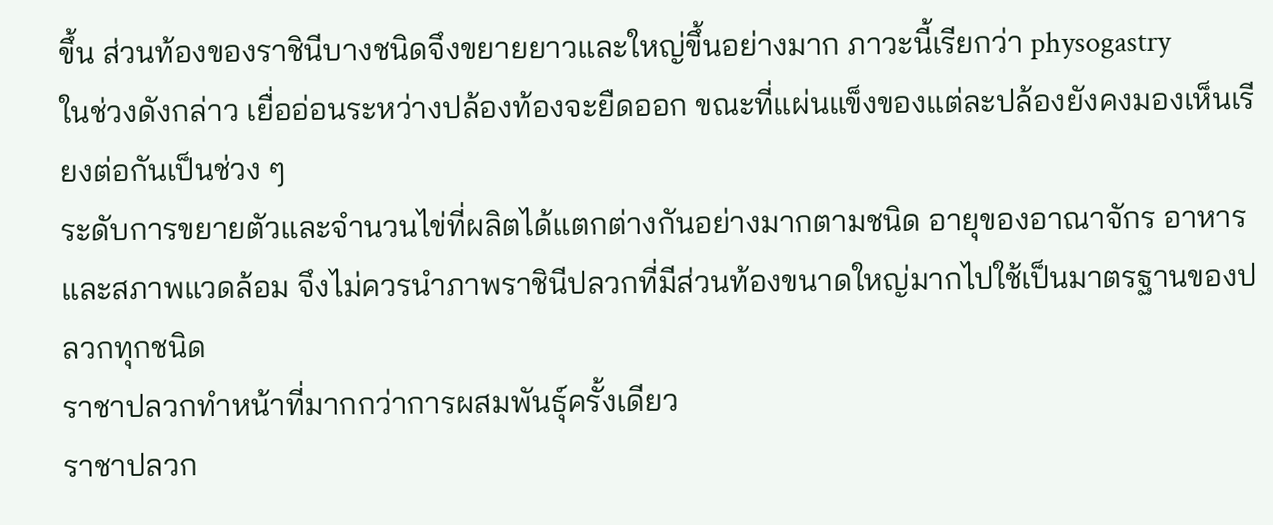ขึ้น ส่วนท้องของราชินีบางชนิดจึงขยายยาวและใหญ่ขึ้นอย่างมาก ภาวะนี้เรียกว่า physogastry
ในช่วงดังกล่าว เยื่ออ่อนระหว่างปล้องท้องจะยืดออก ขณะที่แผ่นแข็งของแต่ละปล้องยังคงมองเห็นเรียงต่อกันเป็นช่วง ๆ
ระดับการขยายตัวและจำนวนไข่ที่ผลิตได้แตกต่างกันอย่างมากตามชนิด อายุของอาณาจักร อาหาร และสภาพแวดล้อม จึงไม่ควรนำภาพราชินีปลวกที่มีส่วนท้องขนาดใหญ่มากไปใช้เป็นมาตรฐานของปลวกทุกชนิด
ราชาปลวกทำหน้าที่มากกว่าการผสมพันธุ์ครั้งเดียว
ราชาปลวก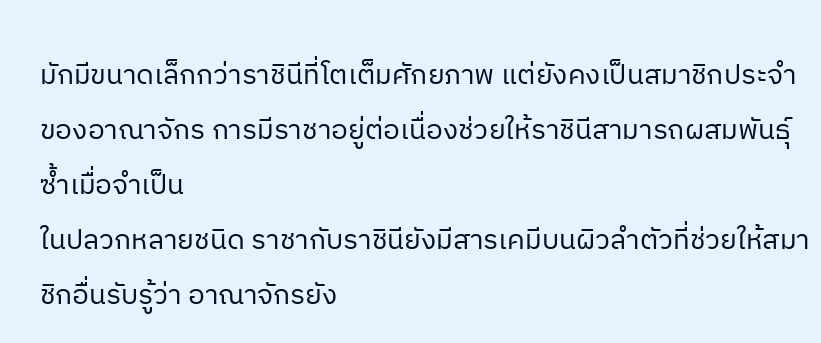มักมีขนาดเล็กกว่าราชินีที่โตเต็มศักยภาพ แต่ยังคงเป็นสมาชิกประจำของอาณาจักร การมีราชาอยู่ต่อเนื่องช่วยให้ราชินีสามารถผสมพันธุ์ซ้ำเมื่อจำเป็น
ในปลวกหลายชนิด ราชากับราชินียังมีสารเคมีบนผิวลำตัวที่ช่วยให้สมาชิกอื่นรับรู้ว่า อาณาจักรยัง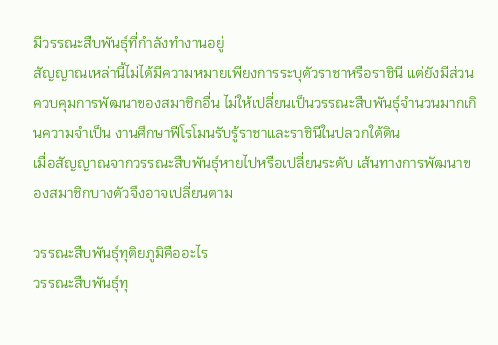มีวรรณะสืบพันธุ์ที่กำลังทำงานอยู่
สัญญาณเหล่านี้ไม่ได้มีความหมายเพียงการระบุตัวราชาหรือราชินี แต่ยังมีส่วนควบคุมการพัฒนาของสมาชิกอื่น ไม่ให้เปลี่ยนเป็นวรรณะสืบพันธุ์จำนวนมากเกินความจำเป็น งานศึกษาฟีโรโมนรับรู้ราชาและราชินีในปลวกใต้ดิน
เมื่อสัญญาณจากวรรณะสืบพันธุ์หายไปหรือเปลี่ยนระดับ เส้นทางการพัฒนาของสมาชิกบางตัวจึงอาจเปลี่ยนตาม

วรรณะสืบพันธุ์ทุติยภูมิคืออะไร
วรรณะสืบพันธุ์ทุ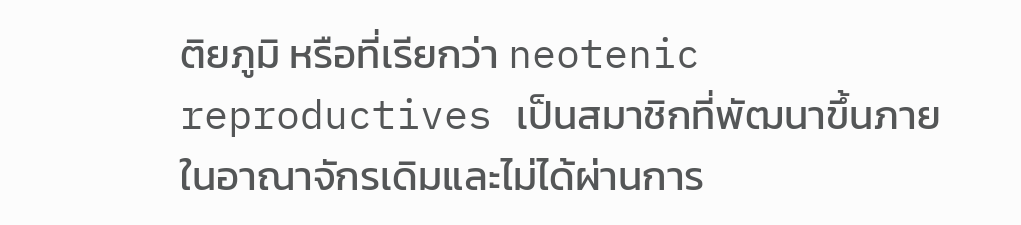ติยภูมิ หรือที่เรียกว่า neotenic reproductives เป็นสมาชิกที่พัฒนาขึ้นภายในอาณาจักรเดิมและไม่ได้ผ่านการ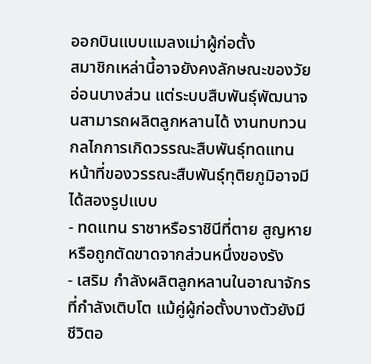ออกบินแบบแมลงเม่าผู้ก่อตั้ง
สมาชิกเหล่านี้อาจยังคงลักษณะของวัยอ่อนบางส่วน แต่ระบบสืบพันธุ์พัฒนาจนสามารถผลิตลูกหลานได้ งานทบทวนกลไกการเกิดวรรณะสืบพันธุ์ทดแทน
หน้าที่ของวรรณะสืบพันธุ์ทุติยภูมิอาจมีได้สองรูปแบบ
- ทดแทน ราชาหรือราชินีที่ตาย สูญหาย หรือถูกตัดขาดจากส่วนหนึ่งของรัง
- เสริม กำลังผลิตลูกหลานในอาณาจักรที่กำลังเติบโต แม้คู่ผู้ก่อตั้งบางตัวยังมีชีวิตอ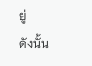ยู่
ดังนั้น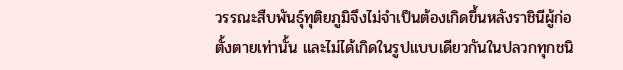วรรณะสืบพันธุ์ทุติยภูมิจึงไม่จำเป็นต้องเกิดขึ้นหลังราชินีผู้ก่อตั้งตายเท่านั้น และไม่ได้เกิดในรูปแบบเดียวกันในปลวกทุกชนิ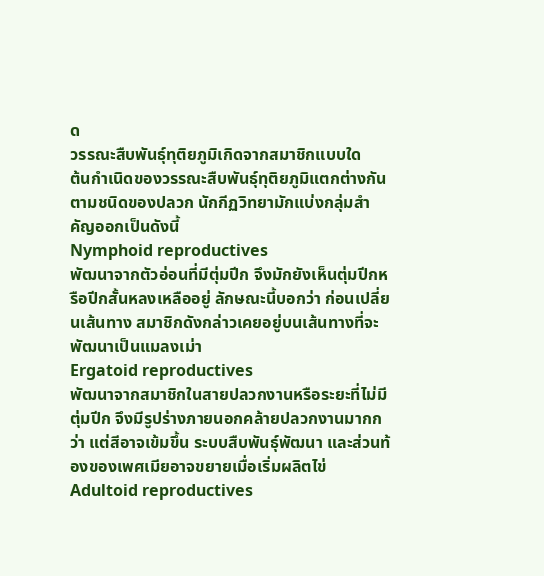ด
วรรณะสืบพันธุ์ทุติยภูมิเกิดจากสมาชิกแบบใด
ต้นกำเนิดของวรรณะสืบพันธุ์ทุติยภูมิแตกต่างกันตามชนิดของปลวก นักกีฏวิทยามักแบ่งกลุ่มสำคัญออกเป็นดังนี้
Nymphoid reproductives
พัฒนาจากตัวอ่อนที่มีตุ่มปีก จึงมักยังเห็นตุ่มปีกหรือปีกสั้นหลงเหลืออยู่ ลักษณะนี้บอกว่า ก่อนเปลี่ยนเส้นทาง สมาชิกดังกล่าวเคยอยู่บนเส้นทางที่จะพัฒนาเป็นแมลงเม่า
Ergatoid reproductives
พัฒนาจากสมาชิกในสายปลวกงานหรือระยะที่ไม่มีตุ่มปีก จึงมีรูปร่างภายนอกคล้ายปลวกงานมากกว่า แต่สีอาจเข้มขึ้น ระบบสืบพันธุ์พัฒนา และส่วนท้องของเพศเมียอาจขยายเมื่อเริ่มผลิตไข่
Adultoid reproductives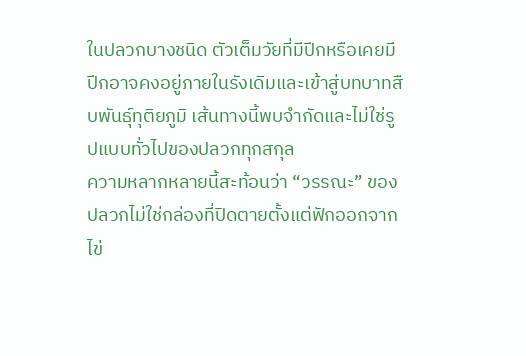ในปลวกบางชนิด ตัวเต็มวัยที่มีปีกหรือเคยมีปีกอาจคงอยู่ภายในรังเดิมและเข้าสู่บทบาทสืบพันธุ์ทุติยภูมิ เส้นทางนี้พบจำกัดและไม่ใช่รูปแบบทั่วไปของปลวกทุกสกุล
ความหลากหลายนี้สะท้อนว่า “วรรณะ” ของปลวกไม่ใช่กล่องที่ปิดตายตั้งแต่ฟักออกจากไข่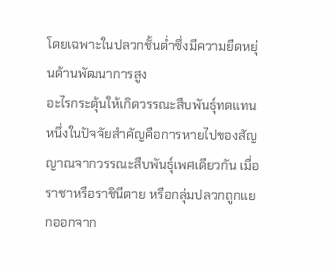โดยเฉพาะในปลวกชั้นต่ำซึ่งมีความยืดหยุ่นด้านพัฒนาการสูง
อะไรกระตุ้นให้เกิดวรรณะสืบพันธุ์ทดแทน
หนึ่งในปัจจัยสำคัญคือการหายไปของสัญญาณจากวรรณะสืบพันธุ์เพศเดียวกัน เมื่อราชาหรือราชินีตาย หรือกลุ่มปลวกถูกแยกออกจาก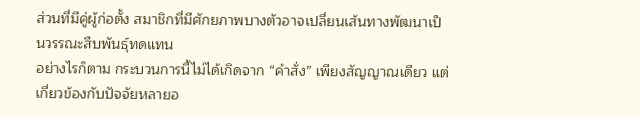ส่วนที่มีคู่ผู้ก่อตั้ง สมาชิกที่มีศักยภาพบางตัวอาจเปลี่ยนเส้นทางพัฒนาเป็นวรรณะสืบพันธุ์ทดแทน
อย่างไรก็ตาม กระบวนการนี้ไม่ได้เกิดจาก “คำสั่ง” เพียงสัญญาณเดียว แต่เกี่ยวข้องกับปัจจัยหลายอ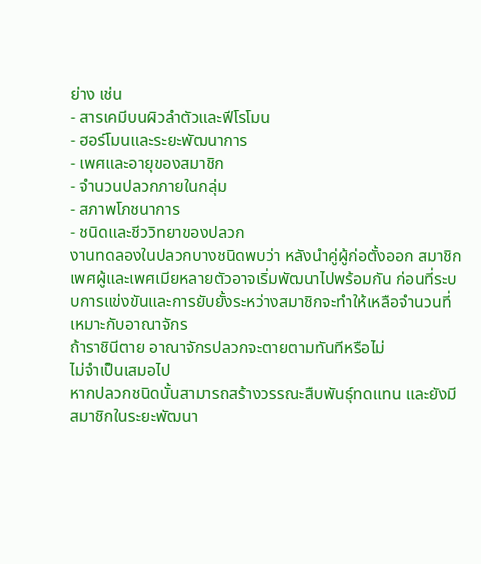ย่าง เช่น
- สารเคมีบนผิวลำตัวและฟีโรโมน
- ฮอร์โมนและระยะพัฒนาการ
- เพศและอายุของสมาชิก
- จำนวนปลวกภายในกลุ่ม
- สภาพโภชนาการ
- ชนิดและชีววิทยาของปลวก
งานทดลองในปลวกบางชนิดพบว่า หลังนำคู่ผู้ก่อตั้งออก สมาชิกเพศผู้และเพศเมียหลายตัวอาจเริ่มพัฒนาไปพร้อมกัน ก่อนที่ระบบการแข่งขันและการยับยั้งระหว่างสมาชิกจะทำให้เหลือจำนวนที่เหมาะกับอาณาจักร
ถ้าราชินีตาย อาณาจักรปลวกจะตายตามทันทีหรือไม่
ไม่จำเป็นเสมอไป
หากปลวกชนิดนั้นสามารถสร้างวรรณะสืบพันธุ์ทดแทน และยังมีสมาชิกในระยะพัฒนา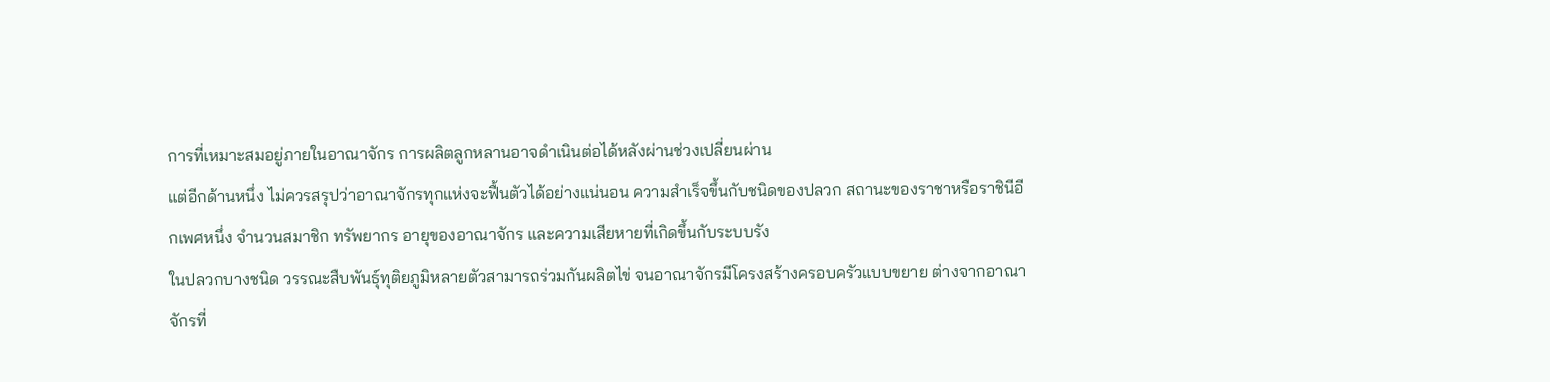การที่เหมาะสมอยู่ภายในอาณาจักร การผลิตลูกหลานอาจดำเนินต่อได้หลังผ่านช่วงเปลี่ยนผ่าน
แต่อีกด้านหนึ่ง ไม่ควรสรุปว่าอาณาจักรทุกแห่งจะฟื้นตัวได้อย่างแน่นอน ความสำเร็จขึ้นกับชนิดของปลวก สถานะของราชาหรือราชินีอีกเพศหนึ่ง จำนวนสมาชิก ทรัพยากร อายุของอาณาจักร และความเสียหายที่เกิดขึ้นกับระบบรัง
ในปลวกบางชนิด วรรณะสืบพันธุ์ทุติยภูมิหลายตัวสามารถร่วมกันผลิตไข่ จนอาณาจักรมีโครงสร้างครอบครัวแบบขยาย ต่างจากอาณาจักรที่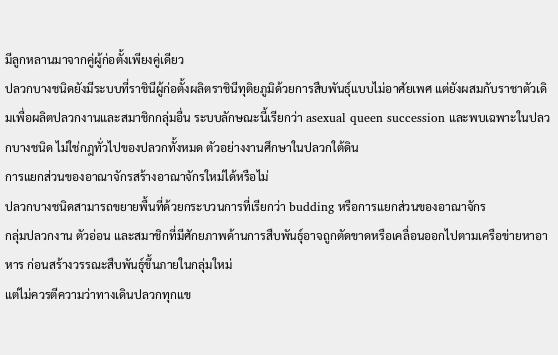มีลูกหลานมาจากคู่ผู้ก่อตั้งเพียงคู่เดียว
ปลวกบางชนิดยังมีระบบที่ราชินีผู้ก่อตั้งผลิตราชินีทุติยภูมิด้วยการสืบพันธุ์แบบไม่อาศัยเพศ แต่ยังผสมกับราชาตัวเดิมเพื่อผลิตปลวกงานและสมาชิกกลุ่มอื่น ระบบลักษณะนี้เรียกว่า asexual queen succession และพบเฉพาะในปลวกบางชนิด ไม่ใช่กฎทั่วไปของปลวกทั้งหมด ตัวอย่างงานศึกษาในปลวกใต้ดิน
การแยกส่วนของอาณาจักรสร้างอาณาจักรใหม่ได้หรือไม่
ปลวกบางชนิดสามารถขยายพื้นที่ด้วยกระบวนการที่เรียกว่า budding หรือการแยกส่วนของอาณาจักร
กลุ่มปลวกงาน ตัวอ่อน และสมาชิกที่มีศักยภาพด้านการสืบพันธุ์อาจถูกตัดขาดหรือเคลื่อนออกไปตามเครือข่ายหาอาหาร ก่อนสร้างวรรณะสืบพันธุ์ขึ้นภายในกลุ่มใหม่
แต่ไม่ควรตีความว่าทางเดินปลวกทุกแข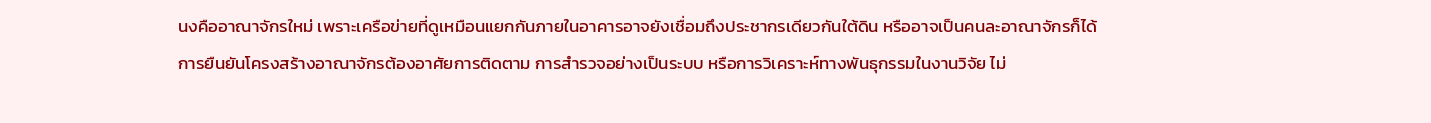นงคืออาณาจักรใหม่ เพราะเครือข่ายที่ดูเหมือนแยกกันภายในอาคารอาจยังเชื่อมถึงประชากรเดียวกันใต้ดิน หรืออาจเป็นคนละอาณาจักรก็ได้
การยืนยันโครงสร้างอาณาจักรต้องอาศัยการติดตาม การสำรวจอย่างเป็นระบบ หรือการวิเคราะห์ทางพันธุกรรมในงานวิจัย ไม่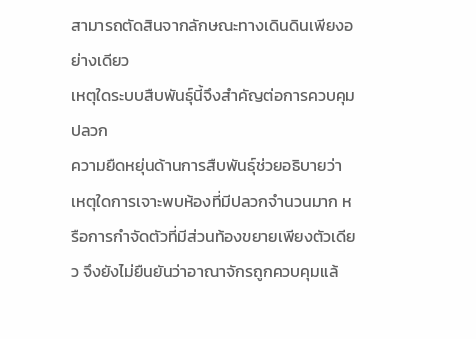สามารถตัดสินจากลักษณะทางเดินดินเพียงอย่างเดียว
เหตุใดระบบสืบพันธุ์นี้จึงสำคัญต่อการควบคุมปลวก
ความยืดหยุ่นด้านการสืบพันธุ์ช่วยอธิบายว่า เหตุใดการเจาะพบห้องที่มีปลวกจำนวนมาก หรือการกำจัดตัวที่มีส่วนท้องขยายเพียงตัวเดียว จึงยังไม่ยืนยันว่าอาณาจักรถูกควบคุมแล้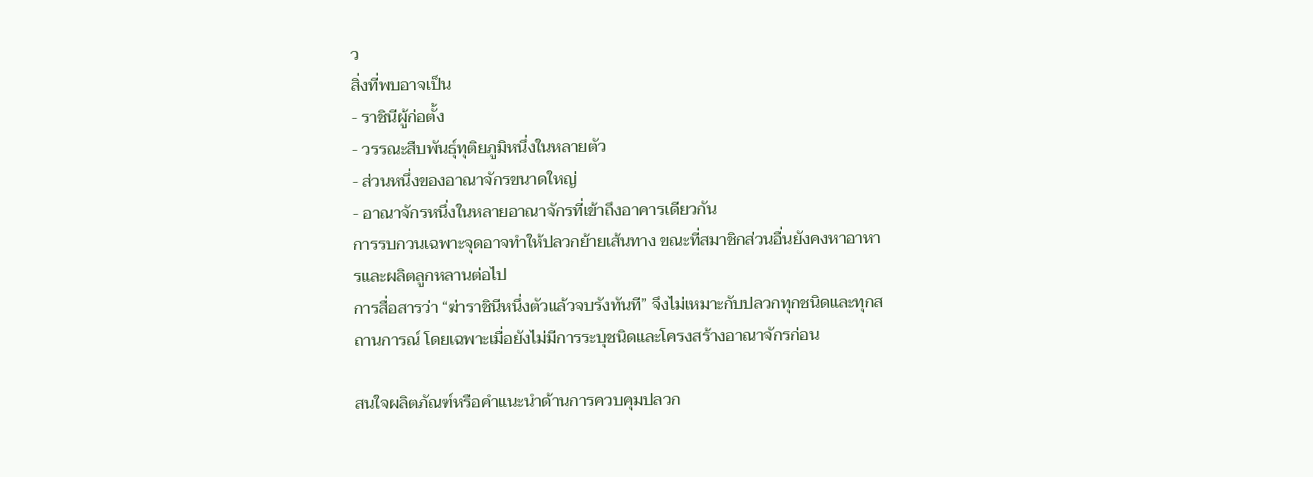ว
สิ่งที่พบอาจเป็น
- ราชินีผู้ก่อตั้ง
- วรรณะสืบพันธุ์ทุติยภูมิหนึ่งในหลายตัว
- ส่วนหนึ่งของอาณาจักรขนาดใหญ่
- อาณาจักรหนึ่งในหลายอาณาจักรที่เข้าถึงอาคารเดียวกัน
การรบกวนเฉพาะจุดอาจทำให้ปลวกย้ายเส้นทาง ขณะที่สมาชิกส่วนอื่นยังคงหาอาหารและผลิตลูกหลานต่อไป
การสื่อสารว่า “ฆ่าราชินีหนึ่งตัวแล้วจบรังทันที” จึงไม่เหมาะกับปลวกทุกชนิดและทุกสถานการณ์ โดยเฉพาะเมื่อยังไม่มีการระบุชนิดและโครงสร้างอาณาจักรก่อน

สนใจผลิตภัณฑ์หรือคำแนะนำด้านการควบคุมปลวก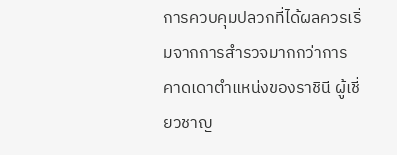การควบคุมปลวกที่ได้ผลควรเริ่มจากการสำรวจมากกว่าการคาดเดาตำแหน่งของราชินี ผู้เชี่ยวชาญ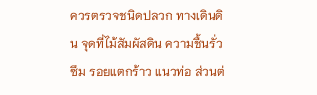ควรตรวจชนิดปลวก ทางเดินดิน จุดที่ไม้สัมผัสดิน ความชื้นรั่วซึม รอยแตกร้าว แนวท่อ ส่วนต่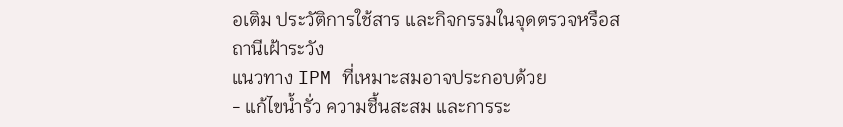อเติม ประวัติการใช้สาร และกิจกรรมในจุดตรวจหรือสถานีเฝ้าระวัง
แนวทาง IPM ที่เหมาะสมอาจประกอบด้วย
- แก้ไขน้ำรั่ว ความชื้นสะสม และการระ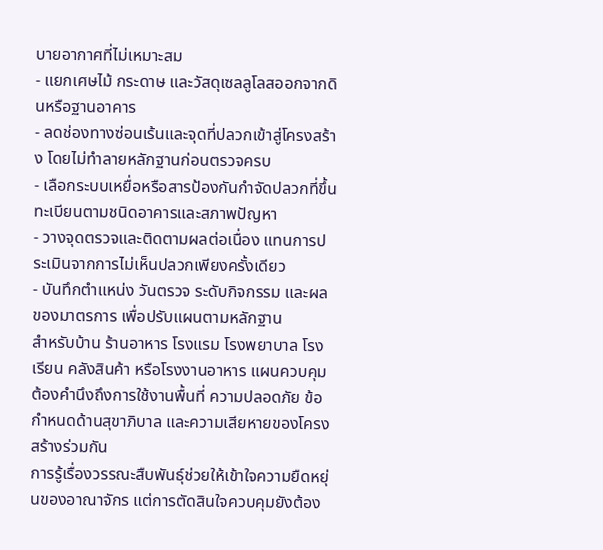บายอากาศที่ไม่เหมาะสม
- แยกเศษไม้ กระดาษ และวัสดุเซลลูโลสออกจากดินหรือฐานอาคาร
- ลดช่องทางซ่อนเร้นและจุดที่ปลวกเข้าสู่โครงสร้าง โดยไม่ทำลายหลักฐานก่อนตรวจครบ
- เลือกระบบเหยื่อหรือสารป้องกันกำจัดปลวกที่ขึ้นทะเบียนตามชนิดอาคารและสภาพปัญหา
- วางจุดตรวจและติดตามผลต่อเนื่อง แทนการประเมินจากการไม่เห็นปลวกเพียงครั้งเดียว
- บันทึกตำแหน่ง วันตรวจ ระดับกิจกรรม และผลของมาตรการ เพื่อปรับแผนตามหลักฐาน
สำหรับบ้าน ร้านอาหาร โรงแรม โรงพยาบาล โรงเรียน คลังสินค้า หรือโรงงานอาหาร แผนควบคุมต้องคำนึงถึงการใช้งานพื้นที่ ความปลอดภัย ข้อกำหนดด้านสุขาภิบาล และความเสียหายของโครงสร้างร่วมกัน
การรู้เรื่องวรรณะสืบพันธุ์ช่วยให้เข้าใจความยืดหยุ่นของอาณาจักร แต่การตัดสินใจควบคุมยังต้อง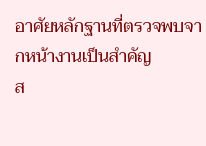อาศัยหลักฐานที่ตรวจพบจากหน้างานเป็นสำคัญ
ส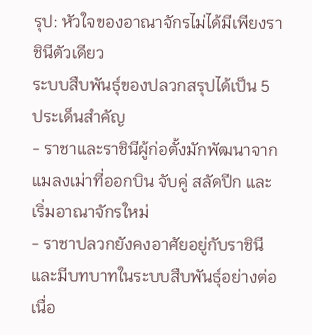รุป: หัวใจของอาณาจักรไม่ได้มีเพียงราชินีตัวเดียว
ระบบสืบพันธุ์ของปลวกสรุปได้เป็น 5 ประเด็นสำคัญ
- ราชาและราชินีผู้ก่อตั้งมักพัฒนาจากแมลงเม่าที่ออกบิน จับคู่ สลัดปีก และเริ่มอาณาจักรใหม่
- ราชาปลวกยังคงอาศัยอยู่กับราชินีและมีบทบาทในระบบสืบพันธุ์อย่างต่อเนื่อ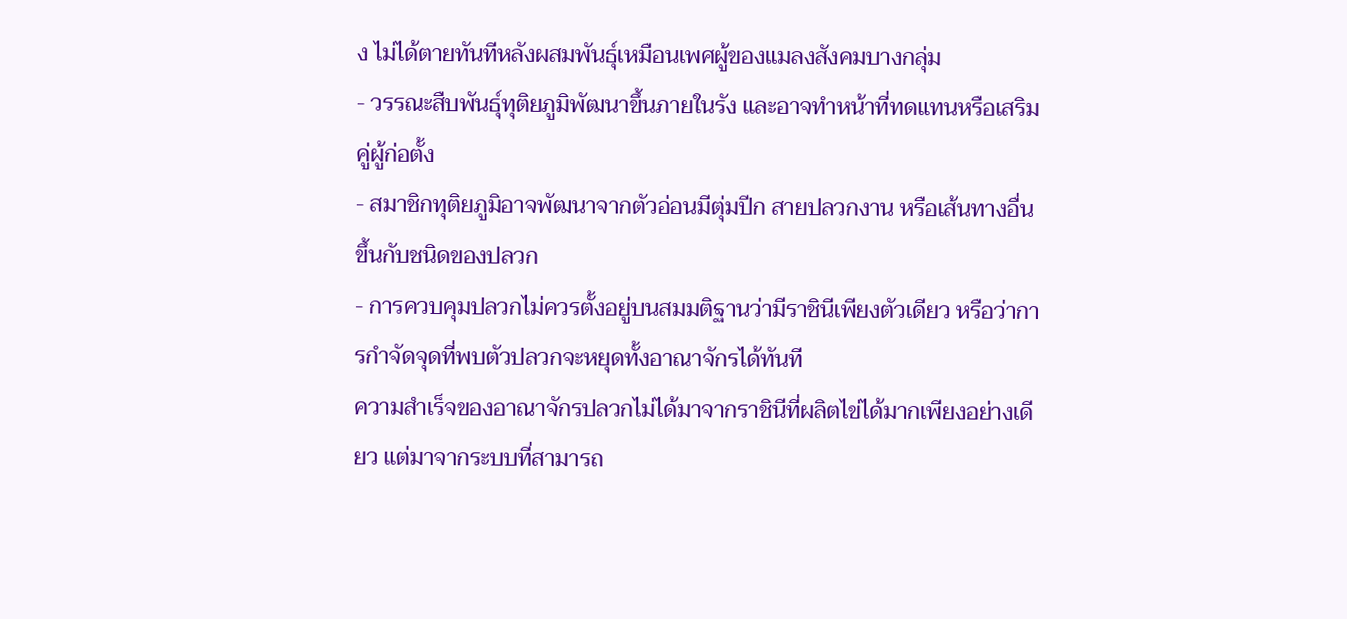ง ไม่ได้ตายทันทีหลังผสมพันธุ์เหมือนเพศผู้ของแมลงสังคมบางกลุ่ม
- วรรณะสืบพันธุ์ทุติยภูมิพัฒนาขึ้นภายในรัง และอาจทำหน้าที่ทดแทนหรือเสริมคู่ผู้ก่อตั้ง
- สมาชิกทุติยภูมิอาจพัฒนาจากตัวอ่อนมีตุ่มปีก สายปลวกงาน หรือเส้นทางอื่น ขึ้นกับชนิดของปลวก
- การควบคุมปลวกไม่ควรตั้งอยู่บนสมมติฐานว่ามีราชินีเพียงตัวเดียว หรือว่าการกำจัดจุดที่พบตัวปลวกจะหยุดทั้งอาณาจักรได้ทันที
ความสำเร็จของอาณาจักรปลวกไม่ได้มาจากราชินีที่ผลิตไข่ได้มากเพียงอย่างเดียว แต่มาจากระบบที่สามารถ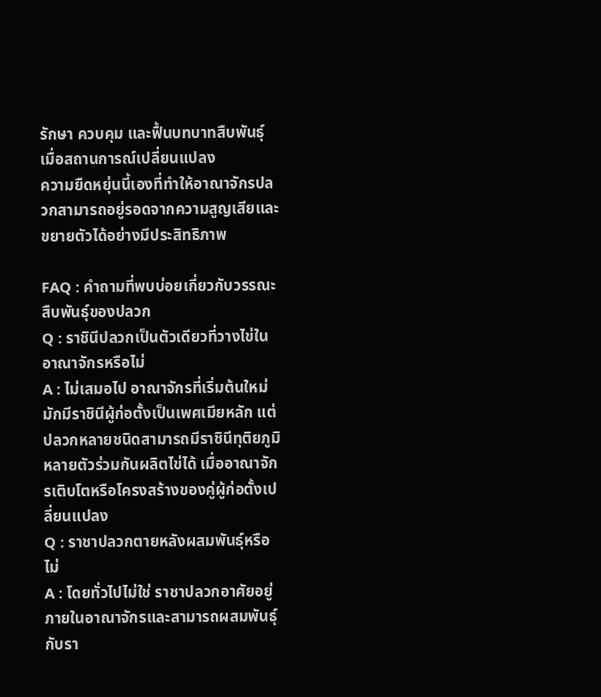รักษา ควบคุม และฟื้นบทบาทสืบพันธุ์เมื่อสถานการณ์เปลี่ยนแปลง
ความยืดหยุ่นนี้เองที่ทำให้อาณาจักรปลวกสามารถอยู่รอดจากความสูญเสียและขยายตัวได้อย่างมีประสิทธิภาพ

FAQ : คำถามที่พบบ่อยเกี่ยวกับวรรณะสืบพันธุ์ของปลวก
Q : ราชินีปลวกเป็นตัวเดียวที่วางไข่ในอาณาจักรหรือไม่
A : ไม่เสมอไป อาณาจักรที่เริ่มต้นใหม่มักมีราชินีผู้ก่อตั้งเป็นเพศเมียหลัก แต่ปลวกหลายชนิดสามารถมีราชินีทุติยภูมิหลายตัวร่วมกันผลิตไข่ได้ เมื่ออาณาจักรเติบโตหรือโครงสร้างของคู่ผู้ก่อตั้งเปลี่ยนแปลง
Q : ราชาปลวกตายหลังผสมพันธุ์หรือไม่
A : โดยทั่วไปไม่ใช่ ราชาปลวกอาศัยอยู่ภายในอาณาจักรและสามารถผสมพันธุ์กับรา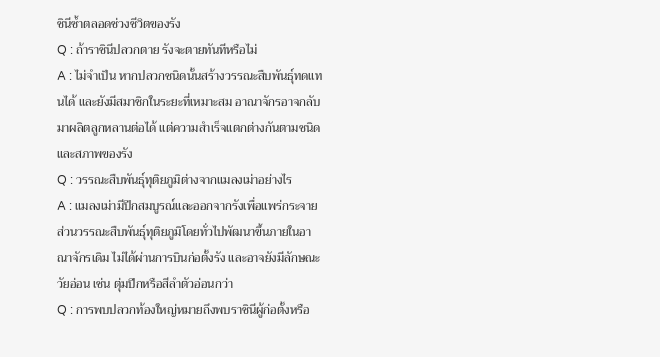ชินีซ้ำตลอดช่วงชีวิตของรัง
Q : ถ้าราชินีปลวกตาย รังจะตายทันทีหรือไม่
A : ไม่จำเป็น หากปลวกชนิดนั้นสร้างวรรณะสืบพันธุ์ทดแทนได้ และยังมีสมาชิกในระยะที่เหมาะสม อาณาจักรอาจกลับมาผลิตลูกหลานต่อได้ แต่ความสำเร็จแตกต่างกันตามชนิดและสภาพของรัง
Q : วรรณะสืบพันธุ์ทุติยภูมิต่างจากแมลงเม่าอย่างไร
A : แมลงเม่ามีปีกสมบูรณ์และออกจากรังเพื่อแพร่กระจาย ส่วนวรรณะสืบพันธุ์ทุติยภูมิโดยทั่วไปพัฒนาขึ้นภายในอาณาจักรเดิม ไม่ได้ผ่านการบินก่อตั้งรัง และอาจยังมีลักษณะวัยอ่อน เช่น ตุ่มปีกหรือสีลำตัวอ่อนกว่า
Q : การพบปลวกท้องใหญ่หมายถึงพบราชินีผู้ก่อตั้งหรือ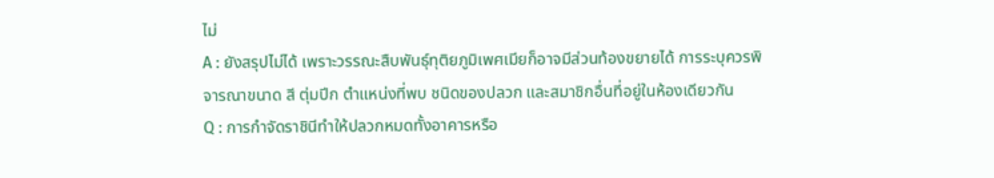ไม่
A : ยังสรุปไม่ได้ เพราะวรรณะสืบพันธุ์ทุติยภูมิเพศเมียก็อาจมีส่วนท้องขยายได้ การระบุควรพิจารณาขนาด สี ตุ่มปีก ตำแหน่งที่พบ ชนิดของปลวก และสมาชิกอื่นที่อยู่ในห้องเดียวกัน
Q : การกำจัดราชินีทำให้ปลวกหมดทั้งอาคารหรือ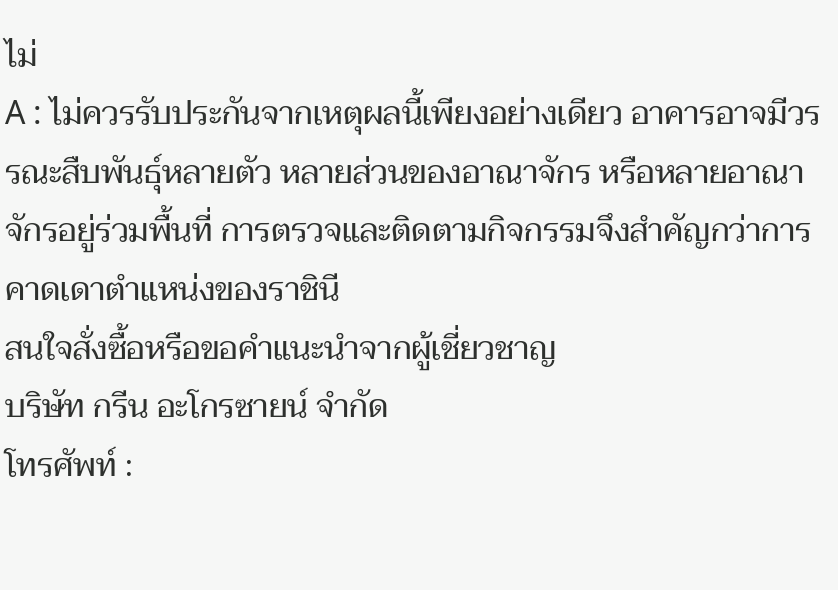ไม่
A : ไม่ควรรับประกันจากเหตุผลนี้เพียงอย่างเดียว อาคารอาจมีวรรณะสืบพันธุ์หลายตัว หลายส่วนของอาณาจักร หรือหลายอาณาจักรอยู่ร่วมพื้นที่ การตรวจและติดตามกิจกรรมจึงสำคัญกว่าการคาดเดาตำแหน่งของราชินี
สนใจสั่งซื้อหรือขอคำแนะนำจากผู้เชี่ยวชาญ
บริษัท กรีน อะโกรซายน์ จำกัด
โทรศัพท์ :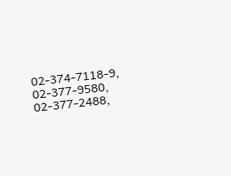02-374-7118-9, 02-377-9580, 02-377-2488,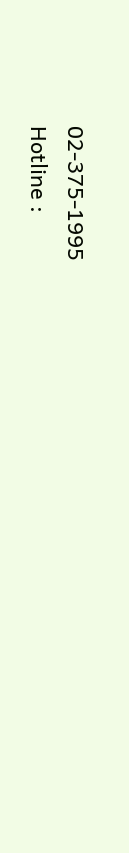02-375-1995
Hotline :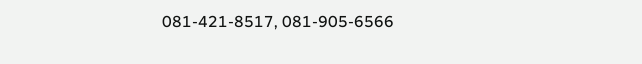081-421-8517, 081-905-6566